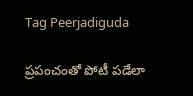Tag Peerjadiguda

ప్రపంచంతో పోటీ పడేలా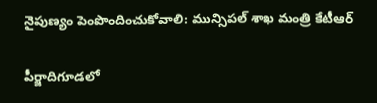నైపుణ్యం పెంపొందించుకోవాలి: మున్సిపల్‌ ‌శాఖ మంత్రి కేటీఆర్‌

పీర్జాదిగూడలో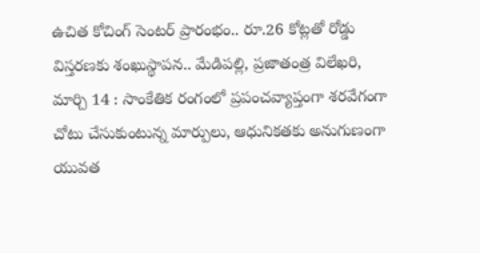ఉచిత కోచింగ్‌ ‌సెంటర్‌ ‌ప్రారంభం.. రూ.26 కోట్లతో రోడ్డు విస్తరణకు శంఖుస్థాపన.. మేడిపల్లి, ప్రజాతంత్ర విలేఖరి, మార్చి 14 : సాంకేతిక రంగంలో ప్రపంచవ్యాప్తంగా శరవేగంగా చోటు చేసుకుంటున్న మార్పులు, ఆధునికతకు అనుగుణంగా యువత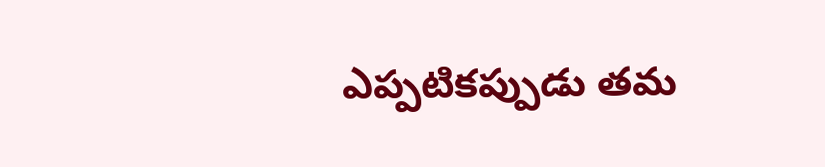ఎప్పటికప్పుడు తమ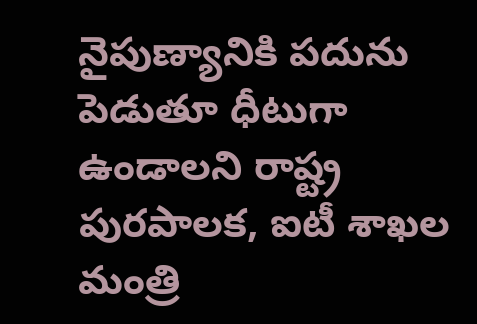నైపుణ్యానికి పదును పెడుతూ ధీటుగా ఉండాలని రాష్ట్ర పురపాలక, ఐటీ శాఖల మంత్రి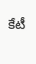కేటీ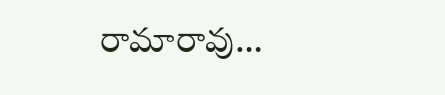రామారావు…